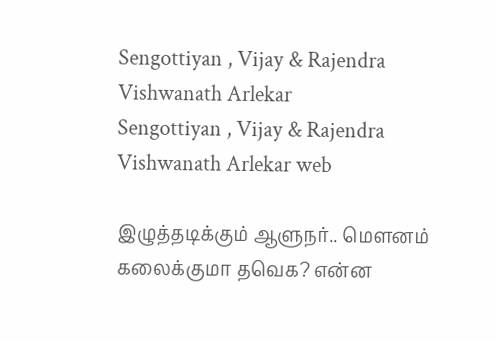Sengottiyan , Vijay & Rajendra Vishwanath Arlekar
Sengottiyan , Vijay & Rajendra Vishwanath Arlekar web

இழுத்தடிக்கும் ஆளுநர்.. மௌனம் கலைக்குமா தவெக? என்ன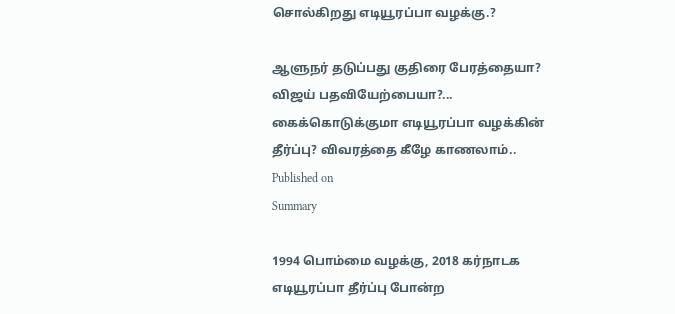சொல்கிறது எடியூரப்பா வழக்கு.?

ஆளுநர் தடுப்பது குதிரை பேரத்தையா? விஜய் பதவியேற்பையா?... கைக்கொடுக்குமா எடியூரப்பா வழக்கின் தீர்ப்பு? விவரத்தை கீழே காணலாம்..
Published on
Summary

1994 பொம்மை வழக்கு, 2018 கர்நாடக எடியூரப்பா தீர்ப்பு போன்ற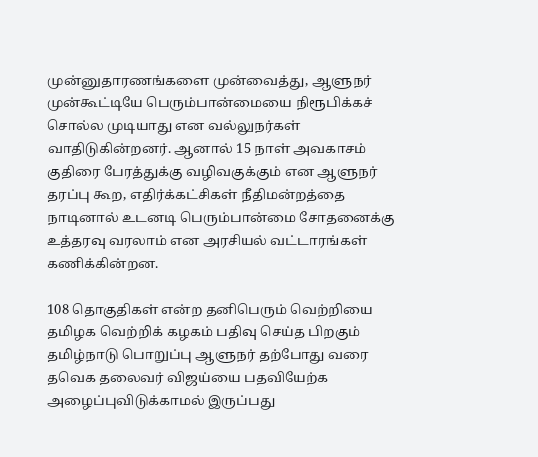முன்னுதாரணங்களை முன்வைத்து, ஆளுநர் முன்கூட்டியே பெரும்பான்மையை நிரூபிக்கச் சொல்ல முடியாது என வல்லுநர்கள் வாதிடுகின்றனர். ஆனால் 15 நாள் அவகாசம் குதிரை பேரத்துக்கு வழிவகுக்கும் என ஆளுநர் தரப்பு கூற, எதிர்க்கட்சிகள் நீதிமன்றத்தை நாடினால் உடனடி பெரும்பான்மை சோதனைக்கு உத்தரவு வரலாம் என அரசியல் வட்டாரங்கள் கணிக்கின்றன.

108 தொகுதிகள் என்ற தனிபெரும் வெற்றியை தமிழக வெற்றிக் கழகம் பதிவு செய்த பிறகும் தமிழ்நாடு பொறுப்பு ஆளுநர் தற்போது வரை தவெக தலைவர் விஜய்யை பதவியேற்க அழைப்புவிடுக்காமல் இருப்பது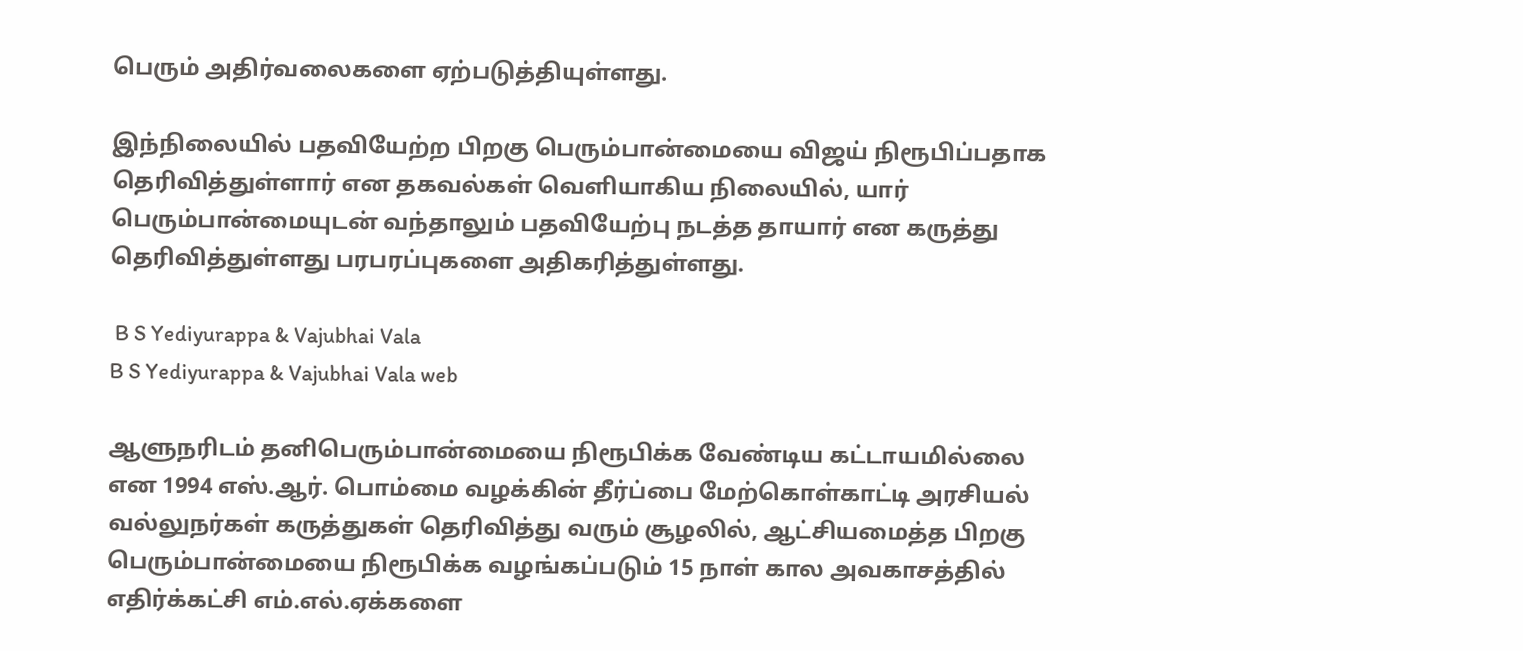பெரும் அதிர்வலைகளை ஏற்படுத்தியுள்ளது.

இந்நிலையில் பதவியேற்ற பிறகு பெரும்பான்மையை விஜய் நிரூபிப்பதாக தெரிவித்துள்ளார் என தகவல்கள் வெளியாகிய நிலையில், யார் பெரும்பான்மையுடன் வந்தாலும் பதவியேற்பு நடத்த தாயார் என கருத்து தெரிவித்துள்ளது பரபரப்புகளை அதிகரித்துள்ளது.

 B S Yediyurappa & Vajubhai Vala
B S Yediyurappa & Vajubhai Vala web

ஆளுநரிடம் தனிபெரும்பான்மையை நிரூபிக்க வேண்டிய கட்டாயமில்லை என 1994 எஸ்.ஆர். பொம்மை வழக்கின் தீர்ப்பை மேற்கொள்காட்டி அரசியல் வல்லுநர்கள் கருத்துகள் தெரிவித்து வரும் சூழலில், ஆட்சியமைத்த பிறகு பெரும்பான்மையை நிரூபிக்க வழங்கப்படும் 15 நாள் கால அவகாசத்தில் எதிர்க்கட்சி எம்.எல்.ஏக்களை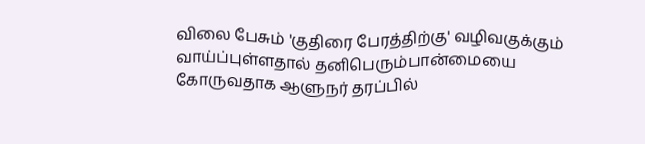விலை பேசும் 'குதிரை பேரத்திற்கு' வழிவகுக்கும் வாய்ப்புள்ளதால் தனிபெரும்பான்மையை கோருவதாக ஆளுநர் தரப்பில்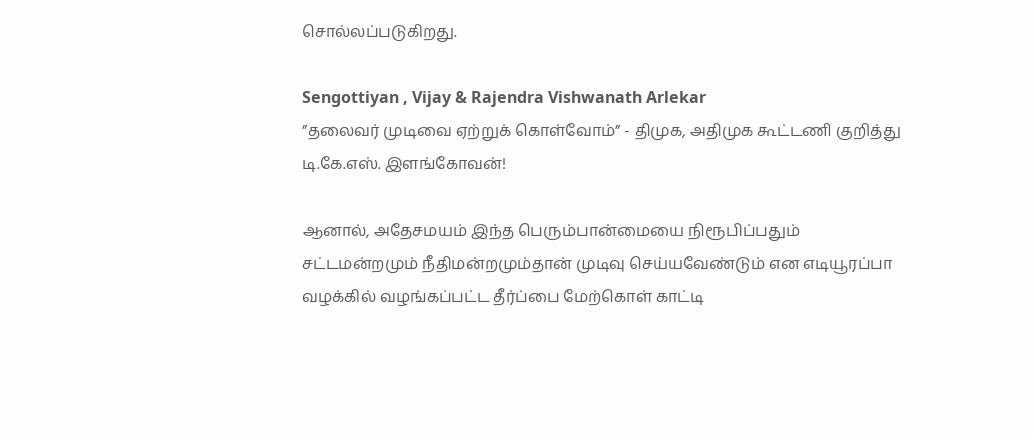சொல்லப்படுகிறது.

Sengottiyan , Vijay & Rajendra Vishwanath Arlekar
”தலைவர் முடிவை ஏற்றுக் கொள்வோம்” - திமுக, அதிமுக கூட்டணி குறித்து டி.கே.எஸ். இளங்கோவன்!

ஆனால், அதேசமயம் இந்த பெரும்பான்மையை நிரூபிப்பதும் சட்டமன்றமும் நீதிமன்றமும்தான் முடிவு செய்யவேண்டும் என எடியூரப்பா வழக்கில் வழங்கப்பட்ட தீர்ப்பை மேற்கொள் காட்டி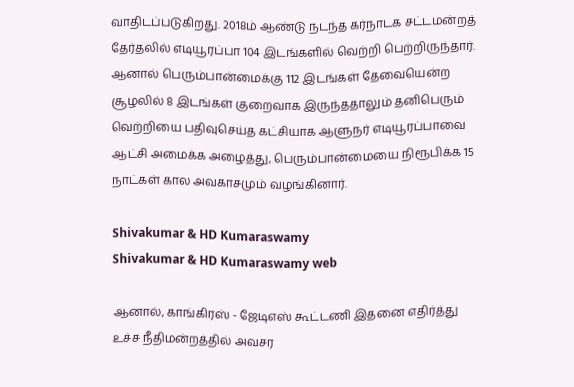வாதிடப்படுகிறது. 2018ம் ஆண்டு நடந்த கர்நாடக சட்டமன்றத் தேர்தலில் எடியூரப்பா 104 இடங்களில் வெற்றி பெற்றிருந்தார். ஆனால் பெரும்பான்மைக்கு 112 இடங்கள் தேவையென்ற சூழலில் 8 இடங்கள் குறைவாக இருந்ததாலும் தனிபெரும் வெற்றியை பதிவுசெய்த கட்சியாக ஆளுநர் எடியூரப்பாவை ஆட்சி அமைக்க அழைத்து, பெரும்பான்மையை நிரூபிக்க 15 நாட்கள் கால அவகாசமும் வழங்கினார்.

Shivakumar & HD Kumaraswamy
Shivakumar & HD Kumaraswamy web

ஆனால், காங்கிரஸ் - ஜேடிஎஸ் கூட்டணி இதனை எதிர்த்து உச்ச நீதிமன்றத்தில் அவசர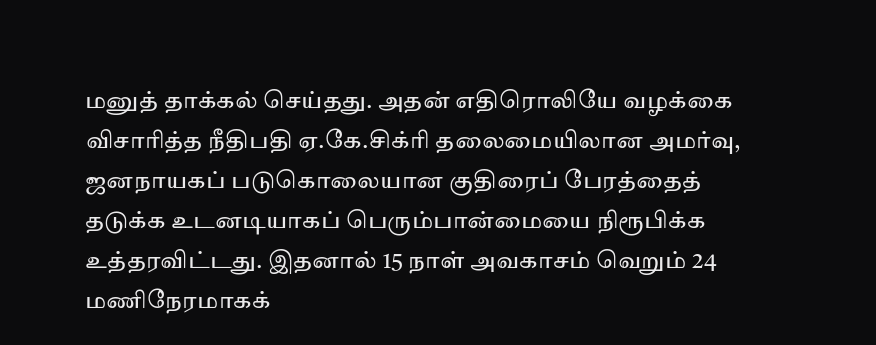மனுத் தாக்கல் செய்தது. அதன் எதிரொலியே வழக்கை விசாரித்த நீதிபதி ஏ.கே.சிக்ரி தலைமையிலான அமர்வு, ஜனநாயகப் படுகொலையான குதிரைப் பேரத்தைத் தடுக்க உடனடியாகப் பெரும்பான்மையை நிரூபிக்க உத்தரவிட்டது. இதனால் 15 நாள் அவகாசம் வெறும் 24 மணிநேரமாகக்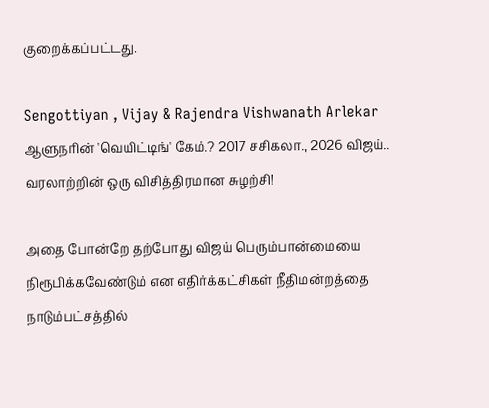குறைக்கப்பட்டது.

Sengottiyan , Vijay & Rajendra Vishwanath Arlekar
ஆளுநரின் 'வெயிட்டிங்' கேம்.? 2017 சசிகலா., 2026 விஜய்.. வரலாற்றின் ஒரு விசித்திரமான சுழற்சி!

அதை போன்றே தற்போது விஜய் பெரும்பான்மையை நிரூபிக்கவேண்டும் என எதிர்க்கட்சிகள் நீதிமன்றத்தை நாடும்பட்சத்தில்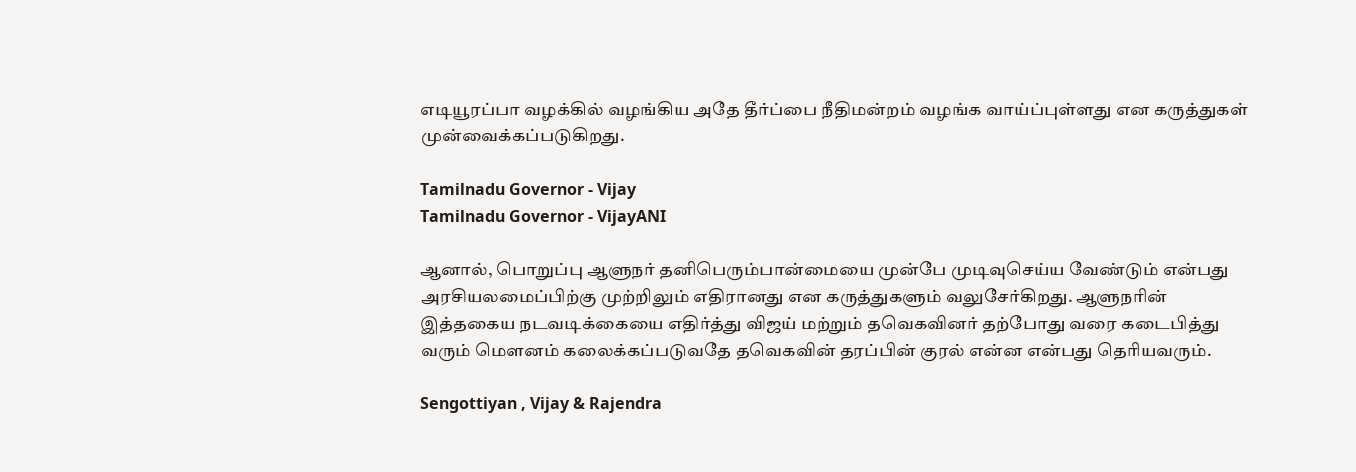எடியூரப்பா வழக்கில் வழங்கிய அதே தீர்ப்பை நீதிமன்றம் வழங்க வாய்ப்புள்ளது என கருத்துகள் முன்வைக்கப்படுகிறது.

Tamilnadu Governor - Vijay
Tamilnadu Governor - VijayANI

ஆனால், பொறுப்பு ஆளுநர் தனிபெரும்பான்மையை முன்பே முடிவுசெய்ய வேண்டும் என்பது அரசியலமைப்பிற்கு முற்றிலும் எதிரானது என கருத்துகளும் வலுசேர்கிறது. ஆளுநரின் இத்தகைய நடவடிக்கையை எதிர்த்து விஜய் மற்றும் தவெகவினர் தற்போது வரை கடைபித்து வரும் மௌனம் கலைக்கப்படுவதே தவெகவின் தரப்பின் குரல் என்ன என்பது தெரியவரும்.

Sengottiyan , Vijay & Rajendra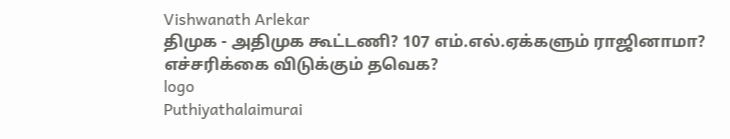Vishwanath Arlekar
திமுக - அதிமுக கூட்டணி? 107 எம்.எல்.ஏக்களும் ராஜினாமா? எச்சரிக்கை விடுக்கும் தவெக?
logo
Puthiyathalaimurai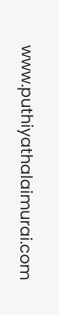www.puthiyathalaimurai.com